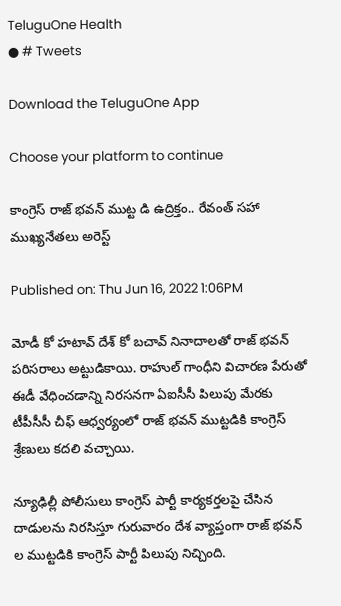TeluguOne Health
● # Tweets

Download the TeluguOne App

Choose your platform to continue

కాంగ్రెస్ రాజ్ భవన్ ముట్ట డి ఉద్రిక్తం.. రేవంత్ సహా ముఖ్యనేతలు అరెస్ట్

Published on: Thu Jun 16, 2022 1:06PM

మోడీ కో హటావ్ దేశ్ కో బచావ్ నినాదాలతో రాజ్ భవన్ పరిసరాలు అట్టుడికాయి. రాహుల్ గాంధీని విచారణ పేరుతో ఈడీ వేధించడాన్ని నిరసనగా ఏఐసీసీ పిలుపు మేరకు టీపీసీసీ చీఫ్ ఆధ్వర్యంలో రాజ్ భవన్ ముట్టడికి కాంగ్రెస్ శ్రేణులు కదలి వచ్చాయి.

న్యూఢిల్లీ పోలీసులు కాంగ్రెస్ పార్టీ కార్యకర్తలపై చేసిన దాడులను నిరసిస్తూ గురువారం దేశ వ్యాప్తంగా రాజ్ భవన్ ల ముట్టడికి కాంగ్రెస్ పార్టీ పిలుపు నిచ్చింది.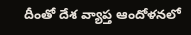దీంతో దేశ వ్యాప్త ఆందోళనలో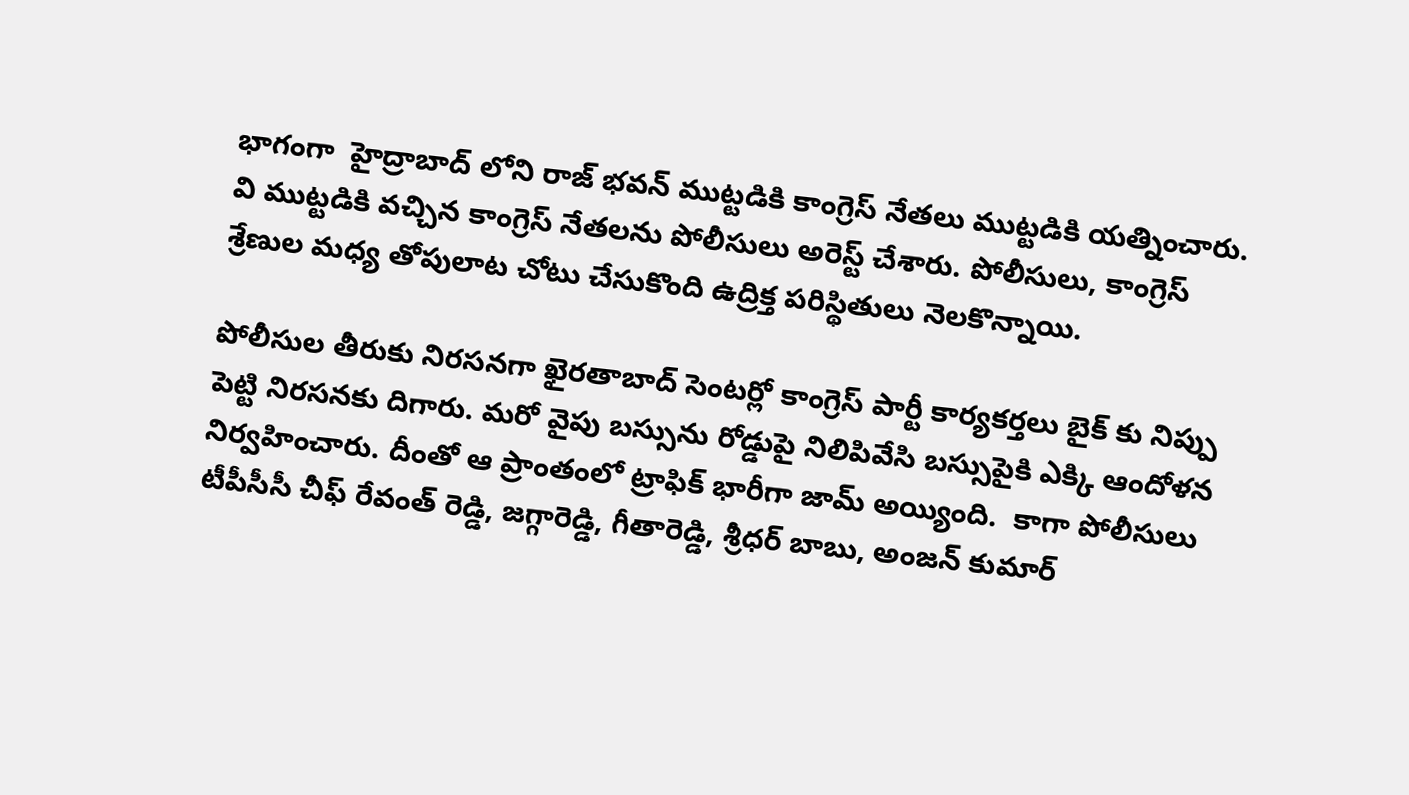భాగంగా  హైద్రాబాద్ లోని రాజ్ భ‌వ‌న్ ముట్ట‌డికి కాంగ్రెస్ నేత‌లు ముట్ట‌డికి యత్నించారు. వి ముట్టడికి వచ్చిన కాంగ్రెస్ నేతలను పోలీసులు అరెస్ట్ చేశారు. పోలీసులు, కాంగ్రెస్ శ్రేణుల మధ్య తోపులాట చోటు చేసుకొంది ఉద్రిక్త పరిస్థితులు నెలకొన్నాయి.

పోలీసుల తీరుకు నిరసనగా ఖైరతాబాద్ సెంటర్లో కాంగ్రెస్ పార్టీ కార్యకర్తలు బైక్ కు నిప్పు పెట్టి నిరసనకు దిగారు. మరో వైపు బస్సును రోడ్డుపై నిలిపివేసి బస్సుపైకి ఎక్కి ఆందోళన నిర్వహించారు. దీంతో ఆ ప్రాంతంలో ట్రాఫిక్ భారీగా జామ్ అయ్యింది.  కాగా పోలీసులు టీపీసీసీ చీఫ్ రేవంత్ రెడ్డి, జగ్గారెడ్డి, గీతారెడ్డి, శ్రీధర్ బాబు, అంజన్ కుమార్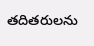తదితరులను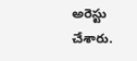అరెస్టు చేశారు.